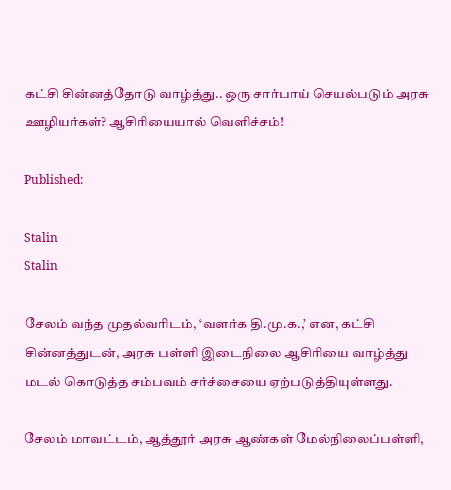கட்சி சின்னத்தோடு வாழ்த்து.. ஒரு சார்பாய் செயல்படும் அரசு ஊழியர்கள்? ஆசிரியையால் வெளிச்சம்!

Published:

Stalin
Stalin

சேலம் வந்த முதல்வரிடம், ‘வளர்க தி.மு.க.,’ என, கட்சி சின்னத்துடன், அரசு பள்ளி இடைநிலை ஆசிரியை வாழ்த்து மடல் கொடுத்த சம்பவம் சர்ச்சையை ஏற்படுத்தியுள்ளது.

சேலம் மாவட்டம், ஆத்தூர் அரசு ஆண்கள் மேல்நிலைப்பள்ளி,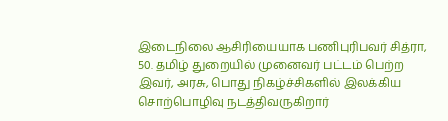இடைநிலை ஆசிரியையாக பணிபுரிபவர் சித்ரா, 50. தமிழ் துறையில் முனைவர் பட்டம் பெற்ற இவர், அரசு, பொது நிகழ்ச்சிகளில் இலக்கிய சொற்பொழிவு நடத்திவருகிறார்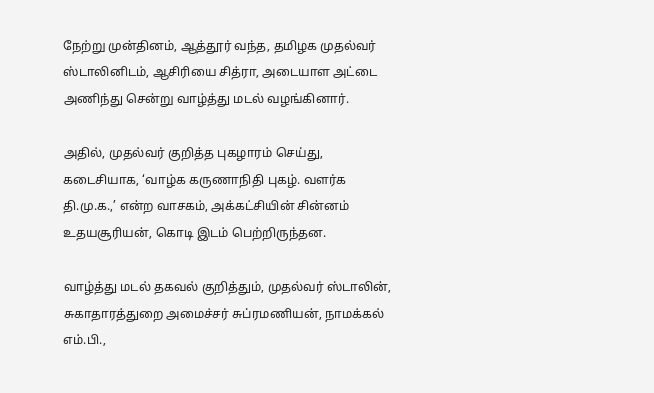நேற்று முன்தினம், ஆத்தூர் வந்த, தமிழக முதல்வர் ஸ்டாலினிடம், ஆசிரியை சித்ரா, அடையாள அட்டை அணிந்து சென்று வாழ்த்து மடல் வழங்கினார்.

அதில், முதல்வர் குறித்த புகழாரம் செய்து, கடைசியாக, ‘வாழ்க கருணாநிதி புகழ். வளர்க தி.மு.க.,’ என்ற வாசகம், அக்கட்சியின் சின்னம் உதயசூரியன், கொடி இடம் பெற்றிருந்தன.

வாழ்த்து மடல் தகவல் குறித்தும், முதல்வர் ஸ்டாலின், சுகாதாரத்துறை அமைச்சர் சுப்ரமணியன், நாமக்கல் எம்.பி.,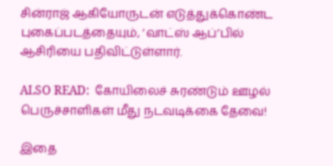சின்ராஜ் ஆகியோருடன் எடுத்துக்கொண்ட புகைப்படத்தையும், ‘வாட்ஸ் ஆப்’பில் ஆசிரியை பதிவிட்டுள்ளார்.

ALSO READ:  கோயிலைச் சுரண்டும் ஊழல் பெருச்சாளிகள் மீது நடவடிக்கை தேவை!

இதை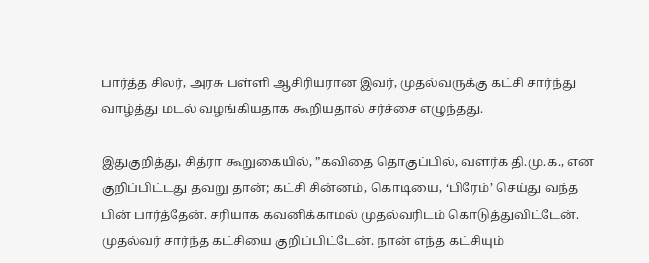பார்த்த சிலர், அரசு பள்ளி ஆசிரியரான இவர், முதல்வருக்கு கட்சி சார்ந்து வாழ்த்து மடல் வழங்கியதாக கூறியதால் சர்ச்சை எழுந்தது.

இதுகுறித்து, சித்ரா கூறுகையில், ”கவிதை தொகுப்பில், வளர்க தி.மு.க., என குறிப்பிட்டது தவறு தான்; கட்சி சின்னம், கொடியை, ‘பிரேம்’ செய்து வந்த பின் பார்த்தேன். சரியாக கவனிக்காமல் முதல்வரிடம் கொடுத்துவிட்டேன். முதல்வர் சார்ந்த கட்சியை குறிப்பிட்டேன். நான் எந்த கட்சியும்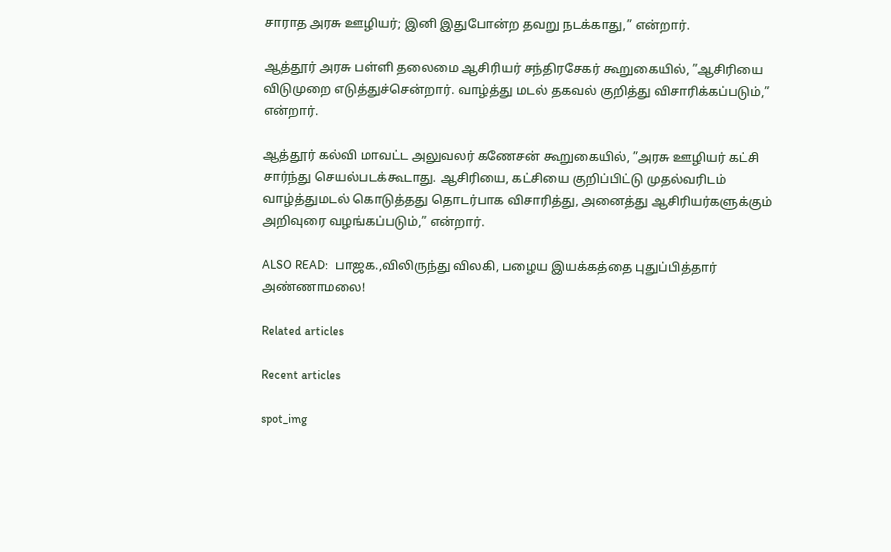சாராத அரசு ஊழியர்; இனி இதுபோன்ற தவறு நடக்காது,” என்றார்.

ஆத்தூர் அரசு பள்ளி தலைமை ஆசிரியர் சந்திரசேகர் கூறுகையில், ”ஆசிரியை விடுமுறை எடுத்துச்சென்றார். வாழ்த்து மடல் தகவல் குறித்து விசாரிக்கப்படும்,” என்றார்.

ஆத்தூர் கல்வி மாவட்ட அலுவலர் கணேசன் கூறுகையில், ”அரசு ஊழியர் கட்சி சார்ந்து செயல்படக்கூடாது. ஆசிரியை, கட்சியை குறிப்பிட்டு முதல்வரிடம் வாழ்த்துமடல் கொடுத்தது தொடர்பாக விசாரித்து, அனைத்து ஆசிரியர்களுக்கும் அறிவுரை வழங்கப்படும்,” என்றார்.

ALSO READ:  பாஜக.,விலிருந்து விலகி, பழைய இயக்கத்தை புதுப்பித்தார் அண்ணாமலை!

Related articles

Recent articles

spot_img